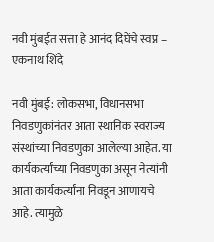नवी मुंबईत सत्ता हे आनंद दिघेंचे स्वप्न – एकनाथ शिंदे

नवी मुंबई: लोकसभा, विधानसभा निवडणुकांनंतर आता स्थानिक स्वराज्य संस्थांच्या निवडणुका आलेल्या आहेत. या कार्यकर्त्यांच्या निवडणुका असून नेत्यांनी आता कार्यकर्त्यांना निवडून आणायचे आहे. त्यामुळे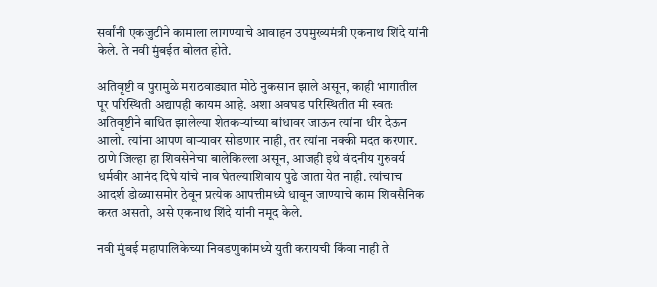सर्वांनी एकजुटीने कामाला लागण्याचे आवाहन उपमुख्यमंत्री एकनाथ शिंदे यांनी केले. ते नवी मुंबईत बोलत होते.

अतिवृष्टी व पुरामुळे मराठवाड्यात मोठे नुकसान झाले असून, काही भागातील पूर परिस्थिती अद्यापही कायम आहे. अशा अवघड परिस्थितीत मी स्वतः अतिवृष्टीने बाधित झालेल्या शेतकऱ्यांच्या बांधावर जाऊन त्यांना धीर देऊन आलो. त्यांना आपण वाऱ्यावर सोडणार नाही, तर त्यांना नक्की मदत करणार. ठाणे जिल्हा हा शिवसेनेचा बालेकिल्ला असून, आजही इथे वंदनीय गुरुवर्य धर्मवीर आनंद दिघे यांचे नाव घेतल्याशिवाय पुढे जाता येत नाही. त्यांचाच आदर्श डोळ्यासमोर ठेवून प्रत्येक आपत्तीमध्ये धावून जाण्याचे काम शिवसैनिक करत असतो, असे एकनाथ शिंदे यांनी नमूद केले.

नवी मुंबई महापालिकेच्या निवडणुकांमध्ये युती करायची किंवा नाही ते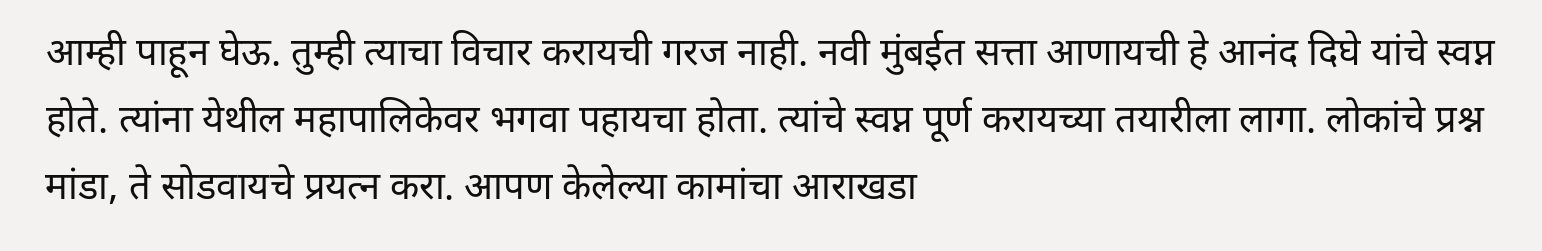आम्ही पाहून घेऊ. तुम्ही त्याचा विचार करायची गरज नाही. नवी मुंबईत सत्ता आणायची हे आनंद दिघे यांचे स्वप्न होते. त्यांना येथील महापालिकेवर भगवा पहायचा होता. त्यांचे स्वप्न पूर्ण करायच्या तयारीला लागा. लोकांचे प्रश्न मांडा, ते सोडवायचे प्रयत्न करा. आपण केलेल्या कामांचा आराखडा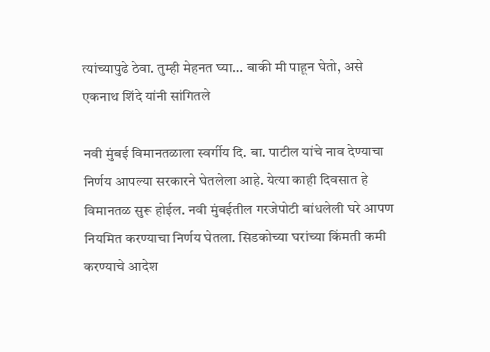त्यांच्यापुढे ठेवा. तुम्ही मेहनत घ्या… बाकी मी पाहून घेतो, असे एकनाथ शिंदे यांनी सांगितले

नवी मुंबई विमानतळाला स्वर्गीय दि. बा. पाटील यांचे नाव देण्याचा निर्णय आपल्या सरकारने घेतलेला आहे. येत्या काही दिवसात हे विमानतळ सुरू होईल. नवी मुंबईतील गरजेपोटी बांधलेली घरे आपण नियमित करण्याचा निर्णय घेतला. सिडकोच्या घरांच्या किंमती कमी करण्याचे आदेश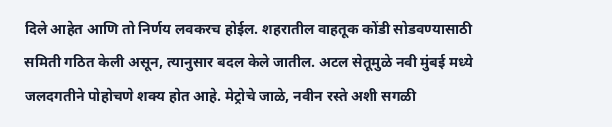दिले आहेत आणि तो निर्णय लवकरच होईल. शहरातील वाहतूक कोंडी सोडवण्यासाठी समिती गठित केली असून, त्यानुसार बदल केले जातील. अटल सेतूमुळे नवी मुंबई मध्ये जलदगतीने पोहोचणे शक्य होत आहे. मेट्रोचे जाळे, नवीन रस्ते अशी सगळी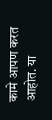कामे आपण करत आहोत. या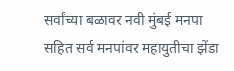सर्वांच्या बळावर नवी मुंबई मनपा सहित सर्व मनपांवर महायुतीचा झेंडा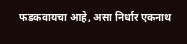फडकवायचा आहे, असा निर्धार एकनाथ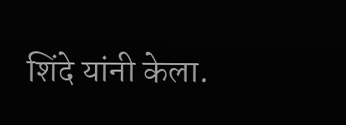शिंदे यांनी केला.